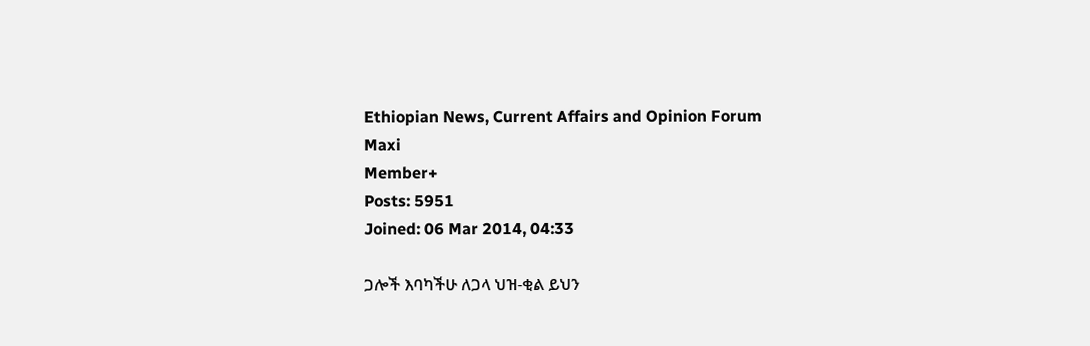Ethiopian News, Current Affairs and Opinion Forum
Maxi
Member+
Posts: 5951
Joined: 06 Mar 2014, 04:33

ጋሎች እባካችሁ ለጋላ ህዝ-ቂል ይህን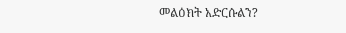መልዕክት አድርሱልን?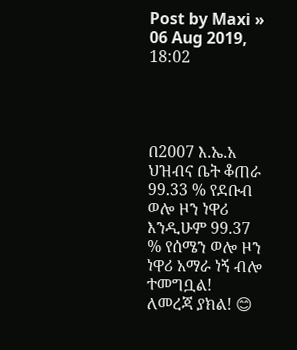Post by Maxi » 06 Aug 2019, 18:02




በ2007 እ.ኤ.አ ህዝብና ቤት ቆጠራ 99.33 % የደቡብ ወሎ ዞን ነዋሪ እንዲሁም 99.37 % የሰሜን ወሎ ዞን ነዋሪ አማራ ነኝ ብሎ ተመግቧል!
ለመረጃ ያክል! 😊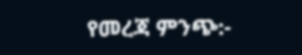የመረጃ ምንጭ:-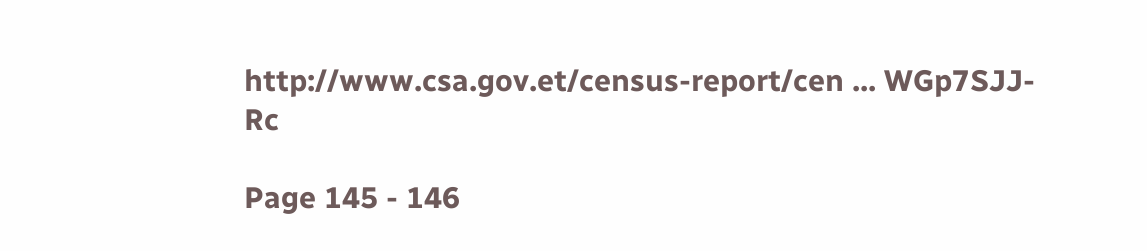http://www.csa.gov.et/census-report/cen ... WGp7SJJ-Rc

Page 145 - 146